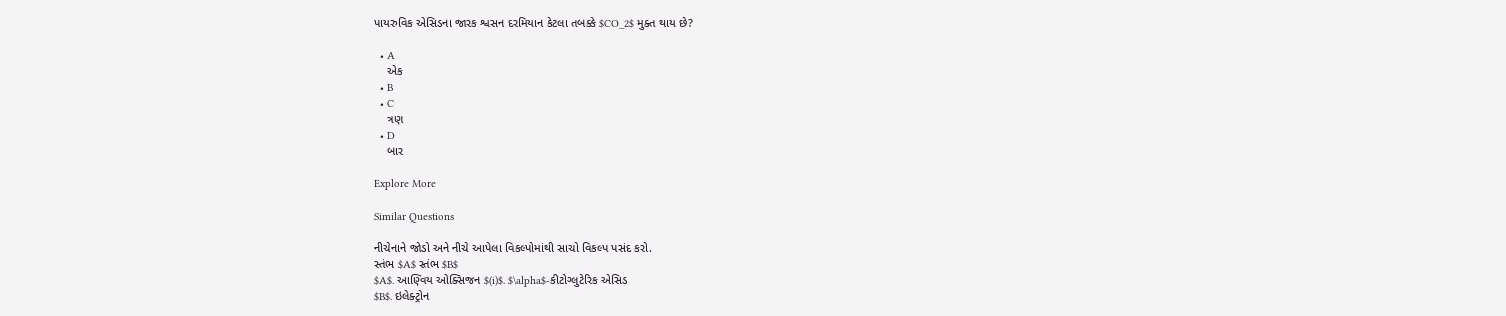પાયરુવિક એસિડના જારક શ્વસન દરમિયાન કેટલા તબક્કે $CO_2$ મુક્ત થાય છે?

  • A
    એક
  • B
  • C
    ત્રણ
  • D
    બાર

Explore More

Similar Questions

નીચેનાને જોડો અને નીચે આપેલા વિકલ્પોમાંથી સાચો વિકલ્પ પસંદ કરો.
સ્તંભ $A$ સ્તંભ $B$
$A$. આણ્વિય ઓક્સિજન $(i)$. $\alpha$-કીટોગ્લુટેરિક એસિડ
$B$. ઇલેક્ટ્રોન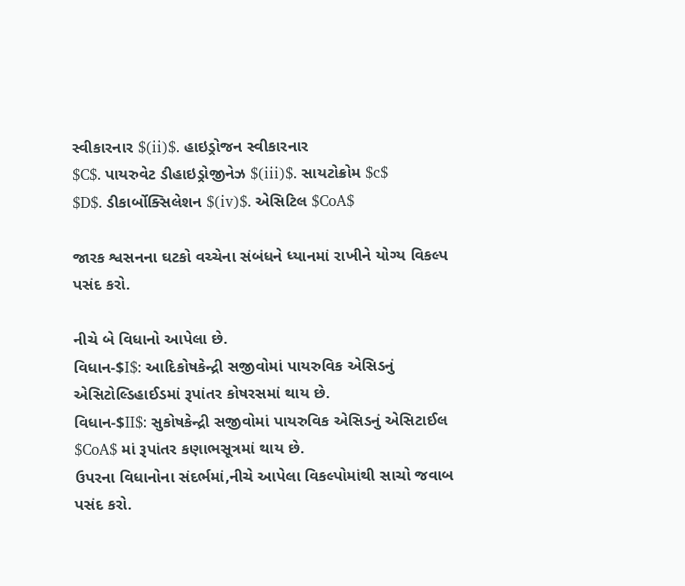સ્વીકારનાર $(ii)$. હાઇડ્રોજન સ્વીકારનાર
$C$. પાયરુવેટ ડીહાઇડ્રોજીનેઝ $(iii)$. સાયટોક્રોમ $c$
$D$. ડીકાર્બોક્સિલેશન $(iv)$. એસિટિલ $CoA$

જારક શ્વસનના ઘટકો વચ્ચેના સંબંધને ધ્યાનમાં રાખીને યોગ્ય વિકલ્પ પસંદ કરો.

નીચે બે વિધાનો આપેલા છે.
વિધાન-$I$: આદિકોષકેન્દ્રી સજીવોમાં પાયરુવિક એસિડનું એસિટોલ્ડિહાઈડમાં રૂપાંતર કોષરસમાં થાય છે.
વિધાન-$II$: સુકોષકેન્દ્રી સજીવોમાં પાયરુવિક એસિડનું એસિટાઈલ $CoA$ માં રૂપાંતર કણાભસૂત્રમાં થાય છે.
ઉપરના વિધાનોના સંદર્ભમાં,નીચે આપેલા વિકલ્પોમાંથી સાચો જવાબ પસંદ કરો.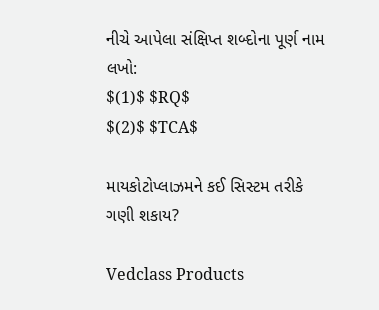નીચે આપેલા સંક્ષિપ્ત શબ્દોના પૂર્ણ નામ લખો:
$(1)$ $RQ$
$(2)$ $TCA$

માયકોટોપ્લાઝમને કઈ સિસ્ટમ તરીકે ગણી શકાય?

Vedclass Products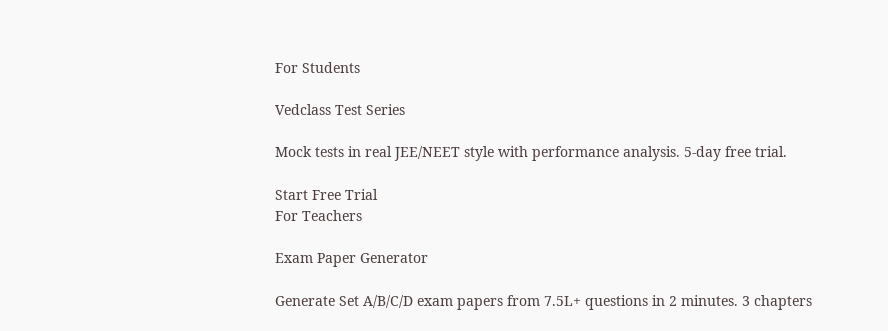For Students

Vedclass Test Series

Mock tests in real JEE/NEET style with performance analysis. 5-day free trial.

Start Free Trial
For Teachers

Exam Paper Generator

Generate Set A/B/C/D exam papers from 7.5L+ questions in 2 minutes. 3 chapters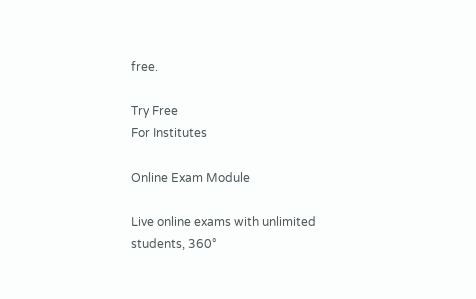free.

Try Free
For Institutes

Online Exam Module

Live online exams with unlimited students, 360°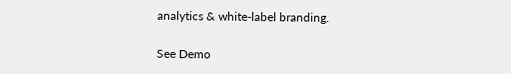analytics & white-label branding.

See Demo